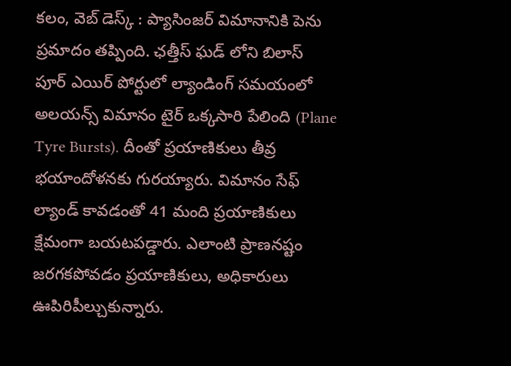కలం, వెబ్ డెస్క్ : ప్యాసింజర్ విమానానికి పెను ప్రమాదం తప్పింది. ఛత్తీస్ ఘడ్ లోని బిలాస్ పూర్ ఎయిర్ పోర్టులో ల్యాండింగ్ సమయంలో అలయన్స్ విమానం టైర్ ఒక్కసారి పేలింది (Plane Tyre Bursts). దీంతో ప్రయాణికులు తీవ్ర భయాందోళనకు గురయ్యారు. విమానం సేఫ్ ల్యాండ్ కావడంతో 41 మంది ప్రయాణికులు క్షేమంగా బయటపడ్డారు. ఎలాంటి ప్రాణనష్టం జరగకపోవడం ప్రయాణికులు, అధికారులు ఊపిరిపీల్చుకున్నారు.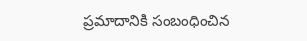ప్రమాదానికి సంబంధించిన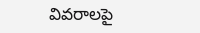వివరాలపై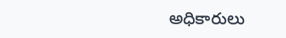అధికారులు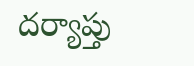దర్యాప్తు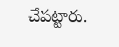చేపట్టారు.